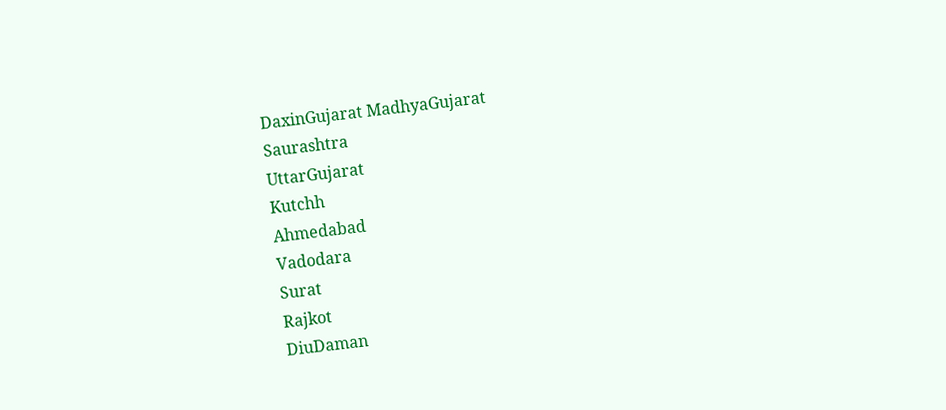DaxinGujarat MadhyaGujarat
Saurashtra
UttarGujarat
Kutchh
Ahmedabad
Vadodara
Surat
Rajkot
DiuDaman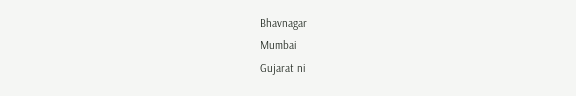Bhavnagar
Mumbai
Gujarat ni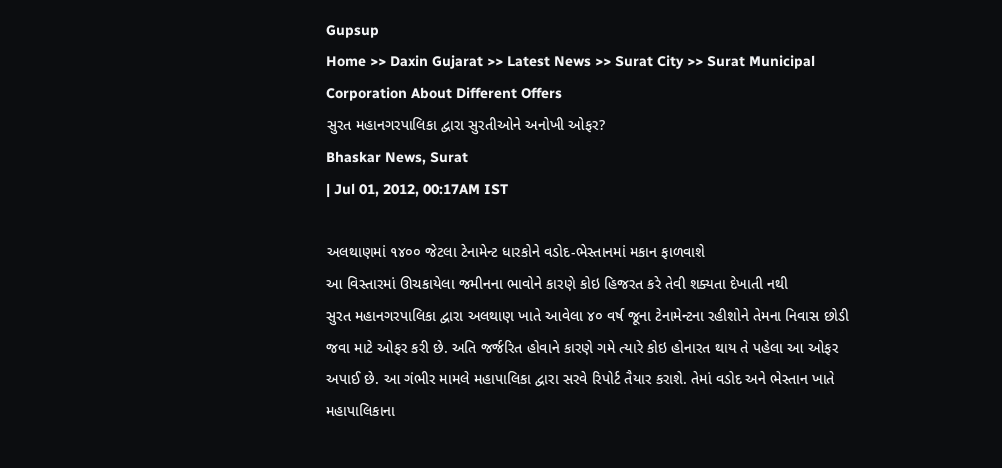Gupsup
Home >> Daxin Gujarat >> Latest News >> Surat City >> Surat Municipal Corporation About Different Offers
સુરત મહાનગરપાલિકા દ્વારા સુરતીઓને અનોખી ઓફર?
Bhaskar News, Surat
| Jul 01, 2012, 00:17AM IST

અલથાણમાં ૧૪૦૦ જેટલા ટેનામેન્ટ ધારકોને વડોદ-ભેસ્તાનમાં મકાન ફાળવાશે
આ વિસ્તારમાં ઊચકાયેલા જમીનના ભાવોને કારણે કોઇ હિજરત કરે તેવી શક્યતા દેખાતી નથી
સુરત મહાનગરપાલિકા દ્વારા અલથાણ ખાતે આવેલા ૪૦ વર્ષ જૂના ટેનામેન્ટના રહીશોને તેમના નિવાસ છોડી જવા માટે ઓફર કરી છે. અતિ જર્જરિત હોવાને કારણે ગમે ત્યારે કોઇ હોનારત થાય તે પહેલા આ ઓફર અપાઈ છે. આ ગંભીર મામલે મહાપાલિકા દ્વારા સરવે રિપોર્ટ તૈયાર કરાશે. તેમાં વડોદ અને ભેસ્તાન ખાતે મહાપાલિકાના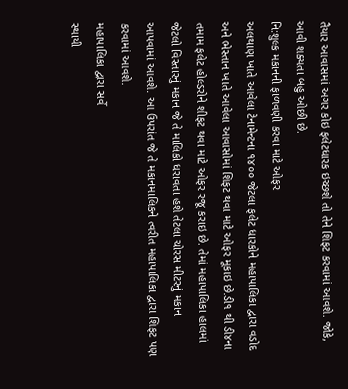તૈયાર આવાસમાં અગર કોઇ ફલેટધારક ઇચ્છશે તો તેને શિફટ કરવામાં આવશે. જોકે, આવી શક્યતા બહુ ઓછી છે.
નિ:શુલ્ક મકાનની ફાળવણી કરવા માટે ઓફર
અલથાણ ખાતે આવેલા ટેનામેન્ટના ૧૪૦૦ જેટલા ફલેટ ધારકોને મહાપાલિકા દ્વારા વડોદ અને ભેસ્તાન ખાતે આવેલા આવાસોમાં શિફટ થવા માટે ઓફર મૂકાઇ છે.ડી૧ થી ડી૪ના તમામ ફલેટ હોલ્ડરોને શીફટ થવા માટે ઓફર રજૂ કરાઇ છે. તેમાં મહાપાલિકા હાલમાં જેટલો વિસ્તારનું મકાન જે તે માલિકો ધરાવતા હશે તેટલા ચોરસ મીટરનું મકાન આપવામાં આવશે. આ ઉપરાંત જે તે મકાનમાલિકને ત્વરીત મહાપાલિકા દ્વારા શિફટ પણ કરવામાં આવશે.
મહાપાલિકા દ્વારા સર્વે
સ્થાયી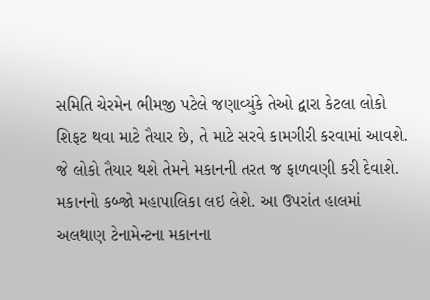સમિતિ ચેરમેન ભીમજી પટેલે જણાવ્યુંકે તેઓ દ્વારા કેટલા લોકો શિફટ થવા માટે તૈયાર છે, તે માટે સરવે કામગીરી કરવામાં આવશે. જે લોકો તૈયાર થશે તેમને મકાનની તરત જ ફાળવણી કરી દેવાશે. મકાનનો કબ્જો મહાપાલિકા લઇ લેશે. આ ઉપરાંત હાલમાં અલથાણ ટેનામેન્ટના મકાનના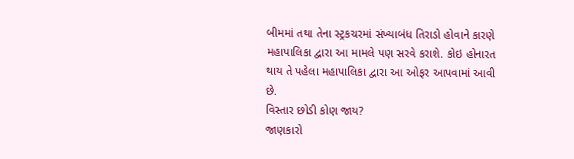બીમમાં તથા તેના સ્ટ્રકચરમાં સંખ્યાબંધ તિરાડો હોવાને કારણે મહાપાલિકા દ્વારા આ મામલે પણ સરવે કરાશે. કોઇ હોનારત થાય તે પહેલા મહાપાલિકા દ્વારા આ ઓફર આપવામાં આવી છે.
વિસ્તાર છોડી કોણ જાય?
જાણકારો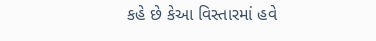કહે છે કેઆ વિસ્તારમાં હવે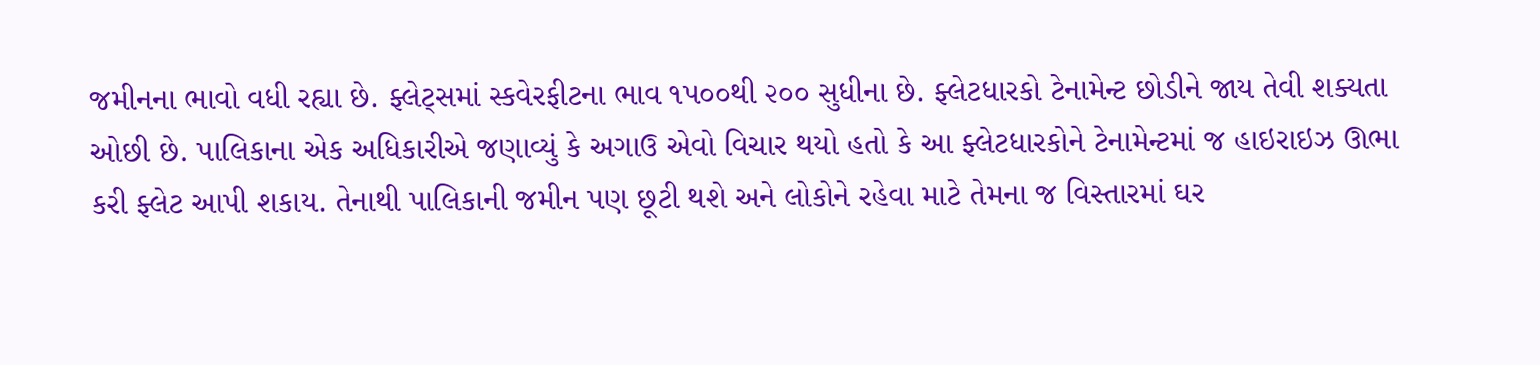જમીનના ભાવો વધી રહ્યા છે. ફ્લેટ્સમાં સ્કવેરફીટના ભાવ ૧પ૦૦થી ૨૦૦ સુધીના છે. ફ્લેટધારકો ટેનામેન્ટ છોડીને જાય તેવી શક્યતા ઓછી છે. પાલિકાના એક અધિકારીએ જણાવ્યું કે અગાઉ એવો વિચાર થયો હતો કે આ ફ્લેટધારકોને ટેનામેન્ટમાં જ હાઇરાઇઝ ઊભા કરી ફ્લેટ આપી શકાય. તેનાથી પાલિકાની જમીન પણ છૂટી થશે અને લોકોને રહેવા માટે તેમના જ વિસ્તારમાં ઘર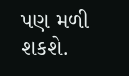પણ મળી શકશે.